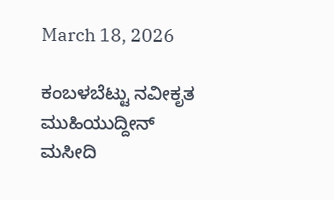March 18, 2026

ಕಂಬಳಬೆಟ್ಟು ನವೀಕೃತ ಮುಹಿಯುದ್ದೀನ್ ಮಸೀದಿ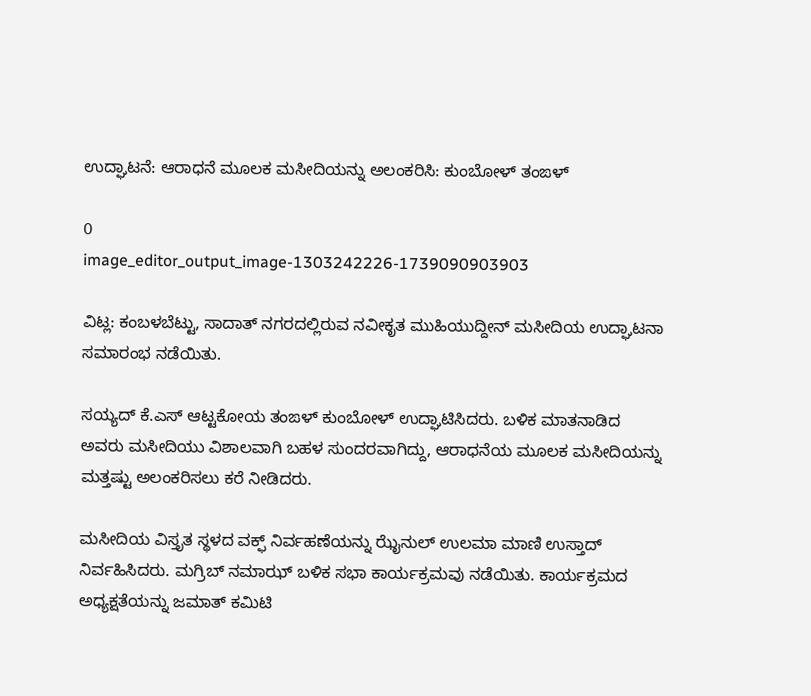ಉದ್ಘಾಟನೆ: ಆರಾಧನೆ ಮೂಲಕ ಮಸೀದಿಯನ್ನು ಅಲಂಕರಿಸಿ: ಕುಂಬೋಳ್ ತಂಙಳ್

0
image_editor_output_image-1303242226-1739090903903

ವಿಟ್ಲ: ಕಂಬಳಬೆಟ್ಟು, ಸಾದಾತ್ ನಗರದಲ್ಲಿರುವ ನವೀಕೃತ ಮುಹಿಯುದ್ದೀನ್ ಮಸೀದಿಯ ಉದ್ಘಾಟನಾ ಸಮಾರಂಭ ನಡೆಯಿತು.

ಸಯ್ಯದ್ ಕೆ.ಎಸ್ ಆಟ್ಟಕೋಯ ತಂಙಳ್ ಕುಂಬೋಳ್ ಉದ್ಘಾಟಿಸಿದರು. ಬಳಿಕ ಮಾತನಾಡಿದ ಅವರು ಮಸೀದಿಯು ವಿಶಾಲವಾಗಿ ಬಹಳ ಸುಂದರವಾಗಿದ್ದು, ಆರಾಧನೆಯ ಮೂಲಕ ಮಸೀದಿಯನ್ನು ಮತ್ತಷ್ಟು ಅಲಂಕರಿಸಲು ಕರೆ ನೀಡಿದರು.

ಮಸೀದಿಯ ವಿಸ್ತೃತ ಸ್ಥಳದ ವಕ್ಫ್ ನಿರ್ವಹಣೆಯನ್ನು ಝೈನುಲ್ ಉಲಮಾ ಮಾಣಿ ಉಸ್ತಾದ್ ನಿರ್ವಹಿಸಿದರು. ಮಗ್ರಿಬ್ ನಮಾಝ್ ಬಳಿಕ ಸಭಾ ಕಾರ್ಯಕ್ರಮವು ನಡೆಯಿತು. ಕಾರ್ಯಕ್ರಮದ ಅಧ್ಯಕ್ಷತೆಯನ್ನು ಜಮಾತ್ ಕಮಿಟಿ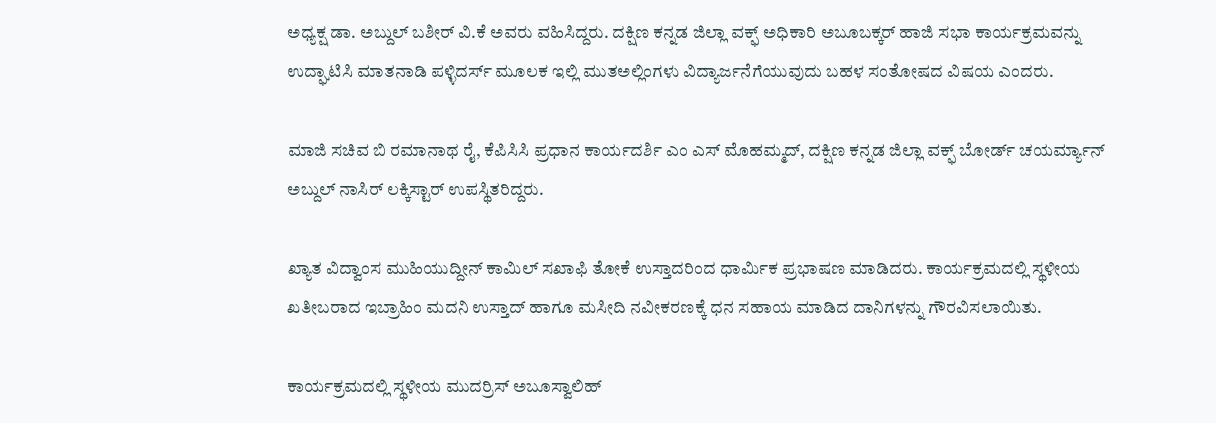ಅಧ್ಯಕ್ಷ ಡಾ. ಅಬ್ದುಲ್ ಬಶೀರ್ ವಿ.ಕೆ ಅವರು ವಹಿಸಿದ್ದರು. ದಕ್ಷಿಣ ಕನ್ನಡ ಜಿಲ್ಲಾ ವಕ್ಫ್ ಅಧಿಕಾರಿ ಅಬೂಬಕ್ಕರ್ ಹಾಜಿ ಸಭಾ ಕಾರ್ಯಕ್ರಮವನ್ನು ಉದ್ಘಾಟಿಸಿ ಮಾತನಾಡಿ ಪಳ್ಳಿದರ್ಸ್ ಮೂಲಕ ಇಲ್ಲಿ ಮುತಅಲ್ಲಿಂಗಳು ವಿದ್ಯಾರ್ಜನೆಗೆಯುವುದು ಬಹಳ ಸಂತೋಷದ ವಿಷಯ ಎಂದರು.

ಮಾಜಿ ಸಚಿವ ಬಿ ರಮಾನಾಥ ರೈ, ಕೆಪಿಸಿಸಿ ಪ್ರಧಾನ ಕಾರ್ಯದರ್ಶಿ ಎಂ ಎಸ್ ಮೊಹಮ್ಮದ್, ದಕ್ಷಿಣ ಕನ್ನಡ ಜಿಲ್ಲಾ ವಕ್ಫ್ ಬೋರ್ಡ್ ಚಯರ್ಮ್ಯಾನ್ ಅಬ್ದುಲ್ ನಾಸಿರ್ ಲಕ್ಕಿಸ್ಟಾರ್ ಉಪಸ್ಥಿತರಿದ್ದರು.

ಖ್ಯಾತ ವಿದ್ವಾಂಸ ಮುಹಿಯುದ್ದೀನ್ ಕಾಮಿಲ್ ಸಖಾಫಿ ತೋಕೆ ಉಸ್ತಾದರಿಂದ ಧಾರ್ಮಿಕ ಪ್ರಭಾಷಣ ಮಾಡಿದರು. ಕಾರ್ಯಕ್ರಮದಲ್ಲಿ ಸ್ಥಳೀಯ ಖತೀಬರಾದ ಇಬ್ರಾಹಿಂ ಮದನಿ ಉಸ್ತಾದ್ ಹಾಗೂ ಮಸೀದಿ ನವೀಕರಣಕ್ಕೆ ಧನ ಸಹಾಯ ಮಾಡಿದ ದಾನಿಗಳನ್ನು ಗೌರವಿಸಲಾಯಿತು.

ಕಾರ್ಯಕ್ರಮದಲ್ಲಿ ಸ್ಥಳೀಯ ಮುದರ್ರಿಸ್ ಅಬೂಸ್ವಾಲಿಹ್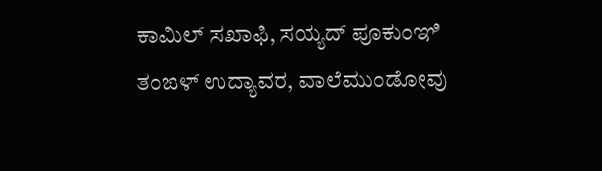ಕಾಮಿಲ್ ಸಖಾಫಿ, ಸಯ್ಯದ್ ಪೂಕುಂಞಿ ತಂಙಳ್ ಉದ್ಯಾವರ, ವಾಲೆಮುಂಡೋವು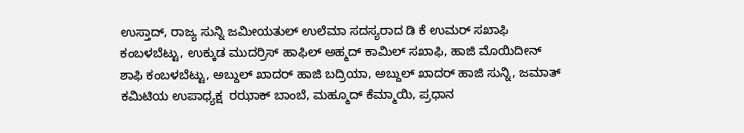ಉಸ್ತಾದ್, ರಾಜ್ಯ ಸುನ್ನಿ ಜಮೀಯತುಲ್ ಉಲೆಮಾ ಸದಸ್ಯರಾದ ಡಿ ಕೆ ಉಮರ್ ಸಖಾಫಿ ಕಂಬಳಬೆಟ್ಟು, ಉಕ್ಕುಡ ಮುದರ್ರಿಸ್ ಹಾಫಿಲ್ ಅಹ್ಮದ್ ಕಾಮಿಲ್ ಸಖಾಫಿ, ಹಾಜಿ ಮೊಯಿದೀನ್ ಶಾಫಿ ಕಂಬಳಬೆಟ್ಟು, ಅಬ್ದುಲ್ ಖಾದರ್ ಹಾಜಿ ಬದ್ರಿಯಾ, ಅಬ್ದುಲ್ ಖಾದರ್ ಹಾಜಿ ಸುನ್ನಿ, ಜಮಾತ್ ಕಮಿಟಿಯ ಉಪಾಧ್ಯಕ್ಷ  ರಝಾಕ್ ಬಾಂಬೆ, ಮಹ್ಮೂದ್ ಕೆಮ್ಮಾಯಿ, ಪ್ರಧಾನ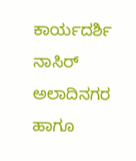ಕಾರ್ಯದರ್ಶಿ ನಾಸಿರ್ ಅಲಾದಿನಗರ ಹಾಗೂ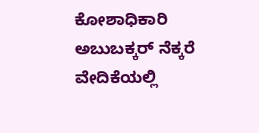ಕೋಶಾಧಿಕಾರಿ ಅಬುಬಕ್ಕರ್ ನೆಕ್ಕರೆ ವೇದಿಕೆಯಲ್ಲಿ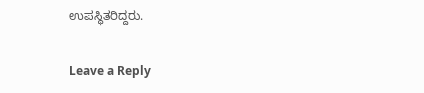ಉಪಸ್ಥಿತರಿದ್ದರು.

Leave a Reply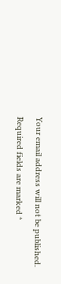Your email address will not be published. Required fields are marked *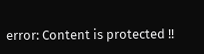error: Content is protected !!